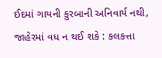ઈદમાં ગાયની કુરબાની અનિવાર્ય નથી, જાહેરમાં વધ ન થઈ શકે : કલકત્તા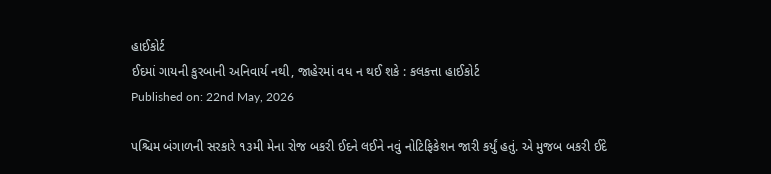હાઈકોર્ટ
ઈદમાં ગાયની કુરબાની અનિવાર્ય નથી, જાહેરમાં વધ ન થઈ શકે : કલકત્તા હાઈકોર્ટ
Published on: 22nd May, 2026

પશ્ચિમ બંગાળની સરકારે ૧૩મી મેના રોજ બકરી ઈદને લઈને નવું નોટિફિકેશન જારી કર્યું હતું. એ મુજબ બકરી ઈદે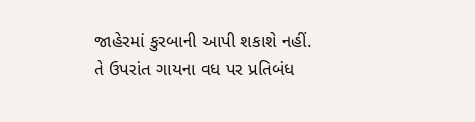જાહેરમાં કુરબાની આપી શકાશે નહીં. તે ઉપરાંત ગાયના વધ પર પ્રતિબંધ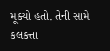મૂક્યો હતો. તેની સામે કલકત્તા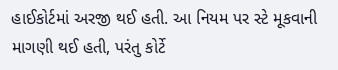હાઈકોર્ટમાં અરજી થઈ હતી. આ નિયમ પર સ્ટે મૂકવાની માગણી થઈ હતી, પરંતુ કોર્ટે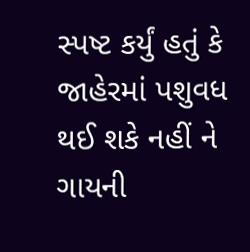સ્પષ્ટ કર્યું હતું કે જાહેરમાં પશુવધ થઈ શકે નહીં ને ગાયની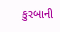કુરબાની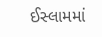ઈસ્લામમાં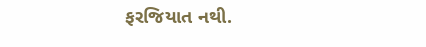ફરજિયાત નથી.